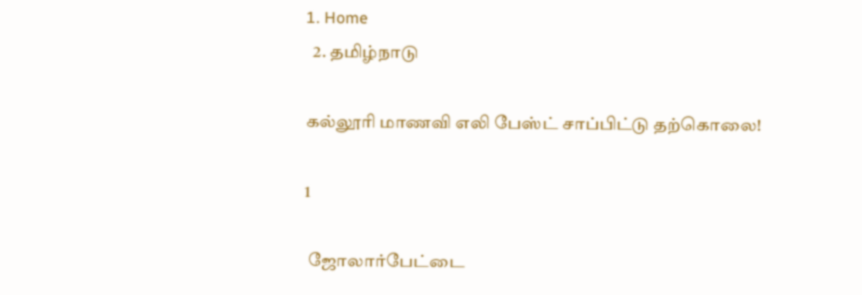1. Home
  2. தமிழ்நாடு

கல்லூரி மாணவி எலி பேஸ்ட் சாப்பிட்டு தற்கொலை!

1

 ஜோலார்பேட்டை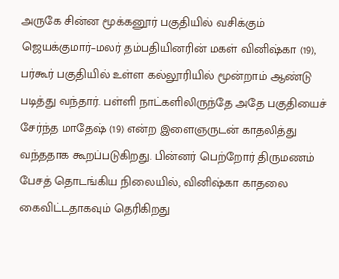அருகே சின்ன மூக்கனூர் பகுதியில் வசிக்கும் ஜெயக்குமார்–மலர் தம்பதியினரின் மகள் வினிஷ்கா (19), பர்கூர் பகுதியில் உள்ள கல்லூரியில் மூன்றாம் ஆண்டு படித்து வந்தார். பள்ளி நாட்களிலிருந்தே அதே பகுதியைச் சேர்ந்த மாதேஷ் (19) என்ற இளைஞருடன் காதலித்து வந்ததாக கூறப்படுகிறது. பின்னர் பெற்றோர் திருமணம் பேசத் தொடங்கிய நிலையில், வினிஷ்கா காதலை கைவிட்டதாகவும் தெரிகிறது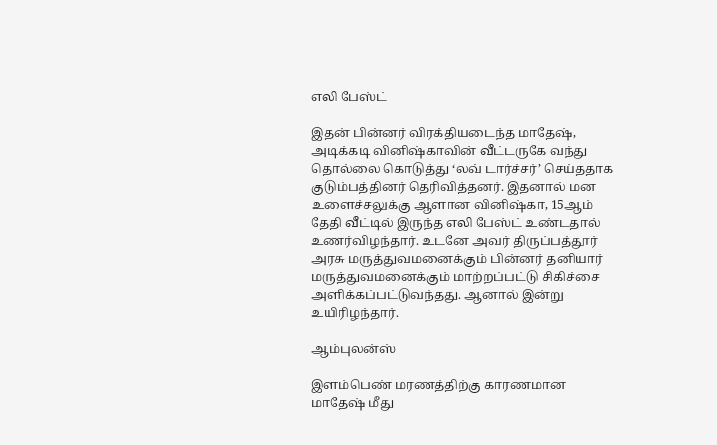எலி பேஸ்ட்

இதன் பின்னர் விரக்தியடைந்த மாதேஷ், அடிக்கடி வினிஷ்காவின் வீட்டருகே வந்து தொல்லை கொடுத்து ‘லவ் டார்ச்சர்’ செய்ததாக குடும்பத்தினர் தெரிவித்தனர். இதனால் மன உளைச்சலுக்கு ஆளான வினிஷ்கா, 15ஆம் தேதி வீட்டில் இருந்த எலி பேஸ்ட் உண்டதால் உணர்விழந்தார். உடனே அவர் திருப்பத்தூர் அரசு மருத்துவமனைக்கும் பின்னர் தனியார் மருத்துவமனைக்கும் மாற்றப்பட்டு சிகிச்சை அளிக்கப்பட்டுவந்தது. ஆனால் இன்று உயிரிழந்தார்.

ஆம்புலன்ஸ்

இளம்பெண் மரணத்திற்கு காரணமான மாதேஷ் மீது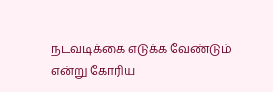நடவடிக்கை எடுக்க வேண்டும் என்று கோரிய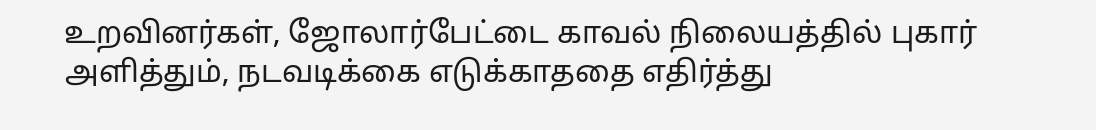உறவினர்கள், ஜோலார்பேட்டை காவல் நிலையத்தில் புகார் அளித்தும், நடவடிக்கை எடுக்காததை எதிர்த்து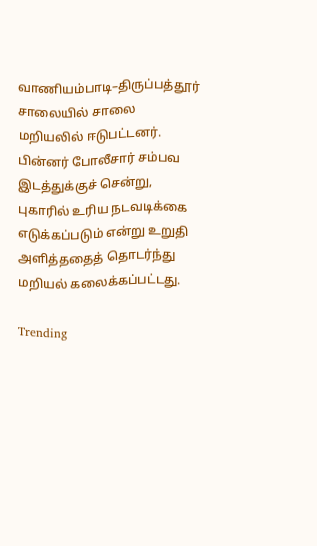வாணியம்பாடி–திருப்பத்தூர் சாலையில் சாலை மறியலில் ஈடுபட்டனர். பின்னர் போலீசார் சம்பவ இடத்துக்குச் சென்று, புகாரில் உரிய நடவடிக்கை எடுக்கப்படும் என்று உறுதி அளித்ததைத் தொடர்ந்து மறியல் கலைக்கப்பட்டது.

Trending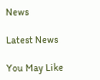News

Latest News

You May Like